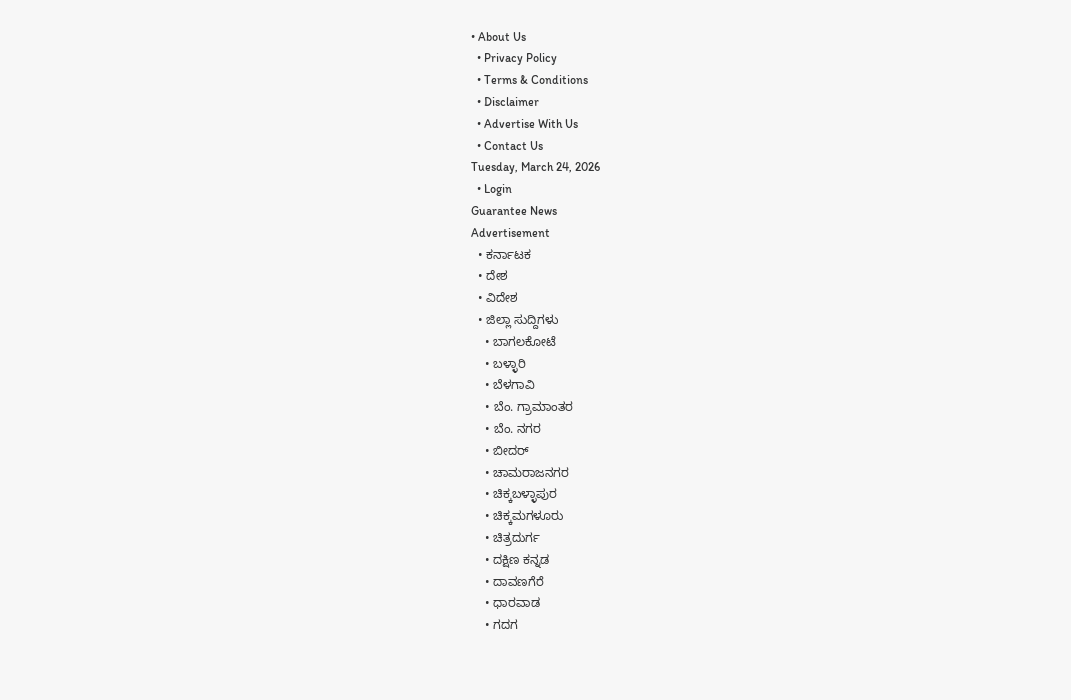• About Us
  • Privacy Policy
  • Terms & Conditions
  • Disclaimer
  • Advertise With Us
  • Contact Us
Tuesday, March 24, 2026
  • Login
Guarantee News
Advertisement
  • ಕರ್ನಾಟಕ
  • ದೇಶ
  • ವಿದೇಶ
  • ಜಿಲ್ಲಾ ಸುದ್ದಿಗಳು
    • ಬಾಗಲಕೋಟೆ
    • ಬಳ್ಳಾರಿ
    • ಬೆಳಗಾವಿ
    • ಬೆಂ. ಗ್ರಾಮಾಂತರ
    • ಬೆಂ. ನಗರ
    • ಬೀದರ್
    • ಚಾಮರಾಜನಗರ
    • ಚಿಕ್ಕಬಳ್ಳಾಪುರ
    • ಚಿಕ್ಕಮಗಳೂರು
    • ಚಿತ್ರದುರ್ಗ
    • ದಕ್ಷಿಣ ಕನ್ನಡ
    • ದಾವಣಗೆರೆ
    • ಧಾರವಾಡ
    • ಗದಗ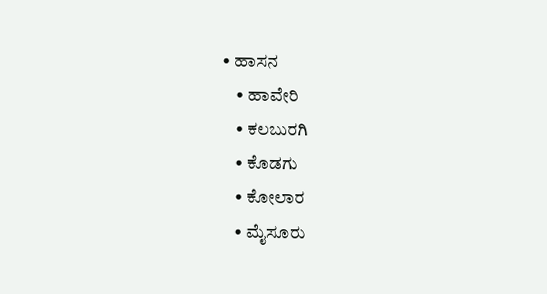• ಹಾಸನ
    • ಹಾವೇರಿ
    • ಕಲಬುರಗಿ
    • ಕೊಡಗು
    • ಕೋಲಾರ
    • ಮೈಸೂರು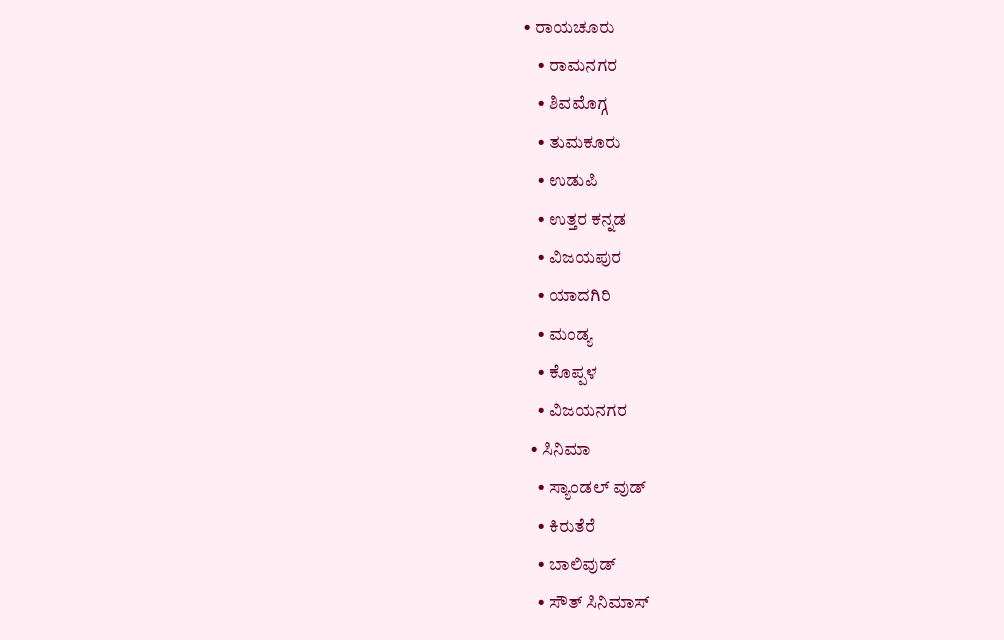• ರಾಯಚೂರು
    • ರಾಮನಗರ
    • ಶಿವಮೊಗ್ಗ
    • ತುಮಕೂರು
    • ಉಡುಪಿ
    • ಉತ್ತರ ಕನ್ನಡ
    • ವಿಜಯಪುರ
    • ಯಾದಗಿರಿ
    • ಮಂಡ್ಯ
    • ಕೊಪ್ಪಳ
    • ವಿಜಯನಗರ
  • ಸಿನಿಮಾ
    • ಸ್ಯಾಂಡಲ್ ವುಡ್
    • ಕಿರುತೆರೆ
    • ಬಾಲಿವುಡ್
    • ಸೌತ್ ಸಿನಿಮಾಸ್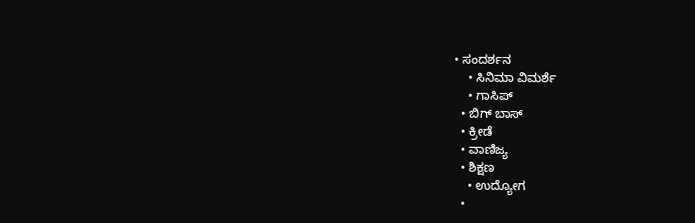• ಸಂದರ್ಶನ
    • ಸಿನಿಮಾ ವಿಮರ್ಶೆ
    • ಗಾಸಿಪ್
  • ಬಿಗ್ ಬಾಸ್
  • ಕ್ರೀಡೆ
  • ವಾಣಿಜ್ಯ
  • ಶಿಕ್ಷಣ
    • ಉದ್ಯೋಗ
  •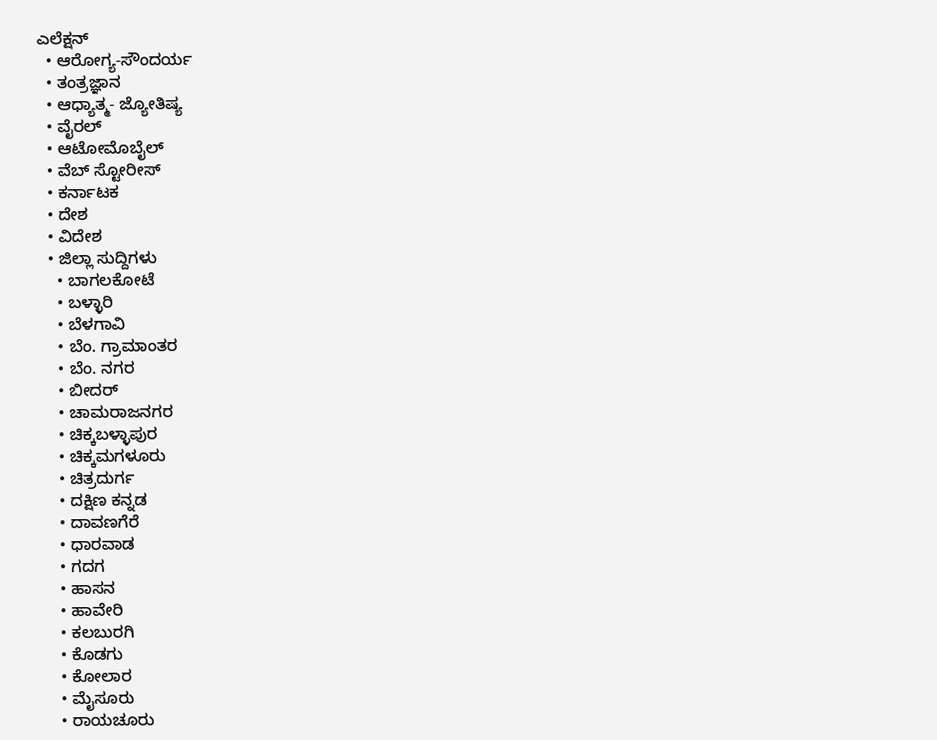ಎಲೆಕ್ಷನ್
  • ಆರೋಗ್ಯ-ಸೌಂದರ್ಯ
  • ತಂತ್ರಜ್ಞಾನ
  • ಆಧ್ಯಾತ್ಮ- ಜ್ಯೋತಿಷ್ಯ
  • ವೈರಲ್
  • ಆಟೋಮೊಬೈಲ್
  • ವೆಬ್ ಸ್ಟೋರೀಸ್
  • ಕರ್ನಾಟಕ
  • ದೇಶ
  • ವಿದೇಶ
  • ಜಿಲ್ಲಾ ಸುದ್ದಿಗಳು
    • ಬಾಗಲಕೋಟೆ
    • ಬಳ್ಳಾರಿ
    • ಬೆಳಗಾವಿ
    • ಬೆಂ. ಗ್ರಾಮಾಂತರ
    • ಬೆಂ. ನಗರ
    • ಬೀದರ್
    • ಚಾಮರಾಜನಗರ
    • ಚಿಕ್ಕಬಳ್ಳಾಪುರ
    • ಚಿಕ್ಕಮಗಳೂರು
    • ಚಿತ್ರದುರ್ಗ
    • ದಕ್ಷಿಣ ಕನ್ನಡ
    • ದಾವಣಗೆರೆ
    • ಧಾರವಾಡ
    • ಗದಗ
    • ಹಾಸನ
    • ಹಾವೇರಿ
    • ಕಲಬುರಗಿ
    • ಕೊಡಗು
    • ಕೋಲಾರ
    • ಮೈಸೂರು
    • ರಾಯಚೂರು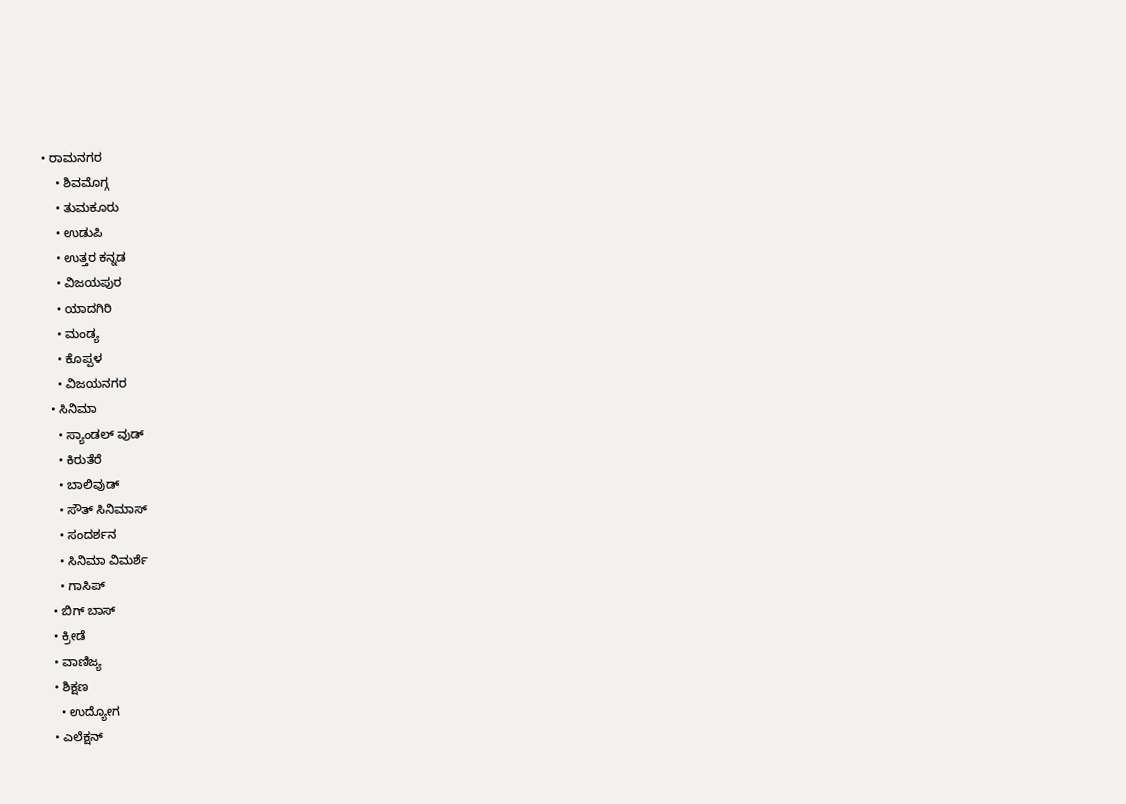• ರಾಮನಗರ
    • ಶಿವಮೊಗ್ಗ
    • ತುಮಕೂರು
    • ಉಡುಪಿ
    • ಉತ್ತರ ಕನ್ನಡ
    • ವಿಜಯಪುರ
    • ಯಾದಗಿರಿ
    • ಮಂಡ್ಯ
    • ಕೊಪ್ಪಳ
    • ವಿಜಯನಗರ
  • ಸಿನಿಮಾ
    • ಸ್ಯಾಂಡಲ್ ವುಡ್
    • ಕಿರುತೆರೆ
    • ಬಾಲಿವುಡ್
    • ಸೌತ್ ಸಿನಿಮಾಸ್
    • ಸಂದರ್ಶನ
    • ಸಿನಿಮಾ ವಿಮರ್ಶೆ
    • ಗಾಸಿಪ್
  • ಬಿಗ್ ಬಾಸ್
  • ಕ್ರೀಡೆ
  • ವಾಣಿಜ್ಯ
  • ಶಿಕ್ಷಣ
    • ಉದ್ಯೋಗ
  • ಎಲೆಕ್ಷನ್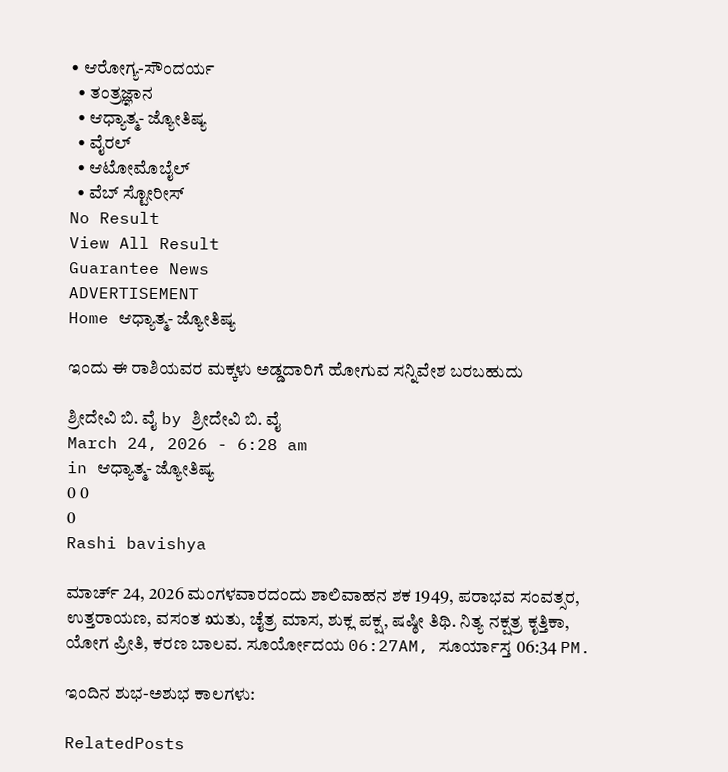• ಆರೋಗ್ಯ-ಸೌಂದರ್ಯ
  • ತಂತ್ರಜ್ಞಾನ
  • ಆಧ್ಯಾತ್ಮ- ಜ್ಯೋತಿಷ್ಯ
  • ವೈರಲ್
  • ಆಟೋಮೊಬೈಲ್
  • ವೆಬ್ ಸ್ಟೋರೀಸ್
No Result
View All Result
Guarantee News
ADVERTISEMENT
Home ಆಧ್ಯಾತ್ಮ- ಜ್ಯೋತಿಷ್ಯ

ಇಂದು ಈ ರಾಶಿಯವರ ಮಕ್ಕಳು ಅಡ್ಡದಾರಿಗೆ ಹೋಗುವ ಸನ್ನಿವೇಶ ಬರಬಹುದು

ಶ್ರೀದೇವಿ ಬಿ. ವೈ by ಶ್ರೀದೇವಿ ಬಿ. ವೈ
March 24, 2026 - 6:28 am
in ಆಧ್ಯಾತ್ಮ- ಜ್ಯೋತಿಷ್ಯ
0 0
0
Rashi bavishya

ಮಾರ್ಚ್ 24, 2026 ಮಂಗಳವಾರದಂದು ಶಾಲಿವಾಹನ ಶಕ 1949, ಪರಾಭವ ಸಂವತ್ಸರ, ಉತ್ತರಾಯಣ, ವಸಂತ ಋತು, ಚೈತ್ರ ಮಾಸ, ಶುಕ್ಲ ಪಕ್ಷ, ಷಷ್ಠೀ ತಿಥಿ. ನಿತ್ಯ ನಕ್ಷತ್ರ ಕೃತ್ತಿಕಾ, ಯೋಗ ಪ್ರೀತಿ, ಕರಣ ಬಾಲವ. ಸೂರ್ಯೋದಯ 06:27AM, ಸೂರ್ಯಾಸ್ತ 06:34 PM.

ಇಂದಿನ ಶುಭ-ಅಶುಭ ಕಾಲಗಳು:

RelatedPosts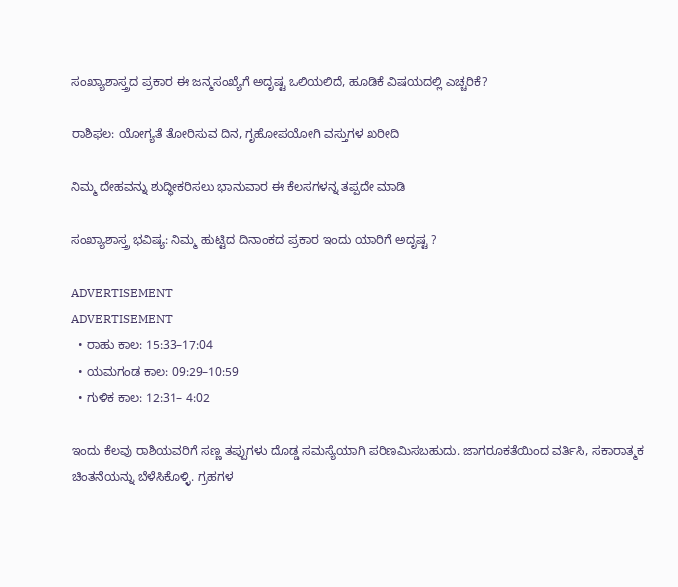ಸಂಖ್ಯಾಶಾಸ್ತ್ರದ ಪ್ರಕಾರ ಈ ಜನ್ಮಸಂಖ್ಯೆಗೆ ಅದೃಷ್ಟ ಒಲಿಯಲಿದೆ, ಹೂಡಿಕೆ ವಿಷಯದಲ್ಲಿ ಎಚ್ಚರಿಕೆ?

ರಾಶಿಫಲ: ಯೋಗ್ಯತೆ ತೋರಿಸುವ ದಿನ, ಗೃಹೋಪಯೋಗಿ ವಸ್ತುಗಳ ಖರೀದಿ

ನಿಮ್ಮ ದೇಹವನ್ನು ಶುದ್ಧೀಕರಿಸಲು ಭಾನುವಾರ ಈ ಕೆಲಸಗಳನ್ನ ತಪ್ಪದೇ ಮಾಡಿ

ಸಂಖ್ಯಾಶಾಸ್ತ್ರ ಭವಿಷ್ಯ: ನಿಮ್ಮ ಹುಟ್ಟಿದ ದಿನಾಂಕದ ಪ್ರಕಾರ ಇಂದು ಯಾರಿಗೆ ಅದೃಷ್ಟ ?

ADVERTISEMENT
ADVERTISEMENT
  • ರಾಹು ಕಾಲ: 15:33–17:04
  • ಯಮಗಂಡ ಕಾಲ: 09:29–10:59
  • ಗುಳಿಕ ಕಾಲ: 12:31– 4:02

ಇಂದು ಕೆಲವು ರಾಶಿಯವರಿಗೆ ಸಣ್ಣ ತಪ್ಪುಗಳು ದೊಡ್ಡ ಸಮಸ್ಯೆಯಾಗಿ ಪರಿಣಮಿಸಬಹುದು. ಜಾಗರೂಕತೆಯಿಂದ ವರ್ತಿಸಿ, ಸಕಾರಾತ್ಮಕ ಚಿಂತನೆಯನ್ನು ಬೆಳೆಸಿಕೊಳ್ಳಿ. ಗ್ರಹಗಳ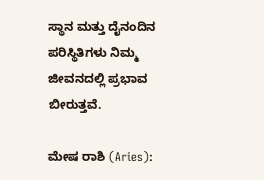ಸ್ಥಾನ ಮತ್ತು ದೈನಂದಿನ ಪರಿಸ್ಥಿತಿಗಳು ನಿಮ್ಮ ಜೀವನದಲ್ಲಿ ಪ್ರಭಾವ ಬೀರುತ್ತವೆ.

ಮೇಷ ರಾಶಿ (Aries):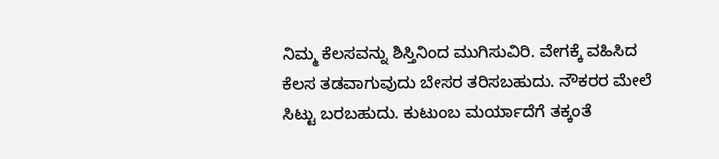ನಿಮ್ಮ ಕೆಲಸವನ್ನು ಶಿಸ್ತಿನಿಂದ ಮುಗಿಸುವಿರಿ. ವೇಗಕ್ಕೆ ವಹಿಸಿದ ಕೆಲಸ ತಡವಾಗುವುದು ಬೇಸರ ತರಿಸಬಹುದು. ನೌಕರರ ಮೇಲೆ ಸಿಟ್ಟು ಬರಬಹುದು. ಕುಟುಂಬ ಮರ್ಯಾದೆಗೆ ತಕ್ಕಂತೆ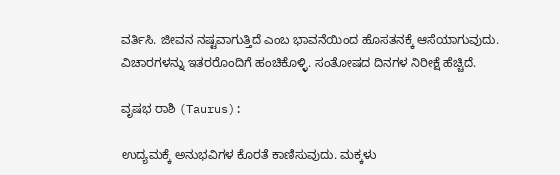ವರ್ತಿಸಿ. ಜೀವನ ನಷ್ಟವಾಗುತ್ತಿದೆ ಎಂಬ ಭಾವನೆಯಿಂದ ಹೊಸತನಕ್ಕೆ ಆಸೆಯಾಗುವುದು. ವಿಚಾರಗಳನ್ನು ಇತರರೊಂದಿಗೆ ಹಂಚಿಕೊಳ್ಳಿ. ಸಂತೋಷದ ದಿನಗಳ ನಿರೀಕ್ಷೆ ಹೆಚ್ಚಿದೆ.

ವೃಷಭ ರಾಶಿ (Taurus):

ಉದ್ಯಮಕ್ಕೆ ಅನುಭವಿಗಳ ಕೊರತೆ ಕಾಣಿಸುವುದು. ಮಕ್ಕಳು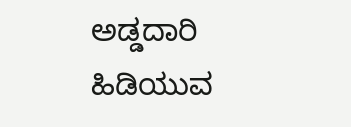ಅಡ್ಡದಾರಿ ಹಿಡಿಯುವ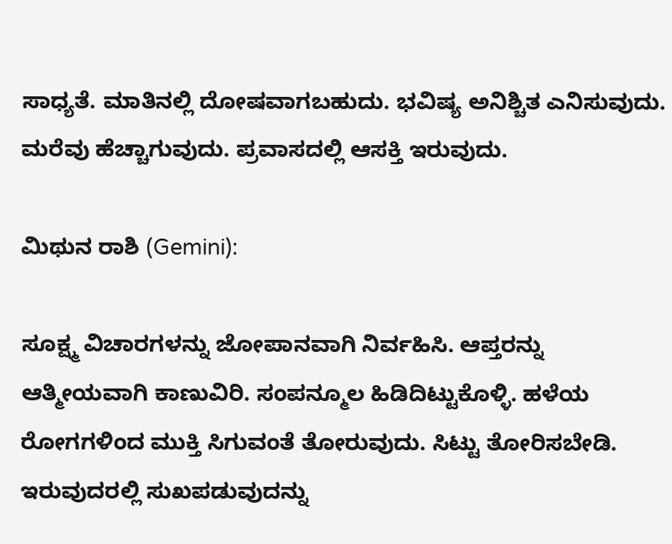ಸಾಧ್ಯತೆ. ಮಾತಿನಲ್ಲಿ ದೋಷವಾಗಬಹುದು. ಭವಿಷ್ಯ ಅನಿಶ್ಚಿತ ಎನಿಸುವುದು. ಮರೆವು ಹೆಚ್ಚಾಗುವುದು. ಪ್ರವಾಸದಲ್ಲಿ ಆಸಕ್ತಿ ಇರುವುದು.

ಮಿಥುನ ರಾಶಿ (Gemini):

ಸೂಕ್ಷ್ಮ ವಿಚಾರಗಳನ್ನು ಜೋಪಾನವಾಗಿ ನಿರ್ವಹಿಸಿ. ಆಪ್ತರನ್ನು ಆತ್ಮೀಯವಾಗಿ ಕಾಣುವಿರಿ. ಸಂಪನ್ಮೂಲ ಹಿಡಿದಿಟ್ಟುಕೊಳ್ಳಿ. ಹಳೆಯ ರೋಗಗಳಿಂದ ಮುಕ್ತಿ ಸಿಗುವಂತೆ ತೋರುವುದು. ಸಿಟ್ಟು ತೋರಿಸಬೇಡಿ. ಇರುವುದರಲ್ಲಿ ಸುಖಪಡುವುದನ್ನು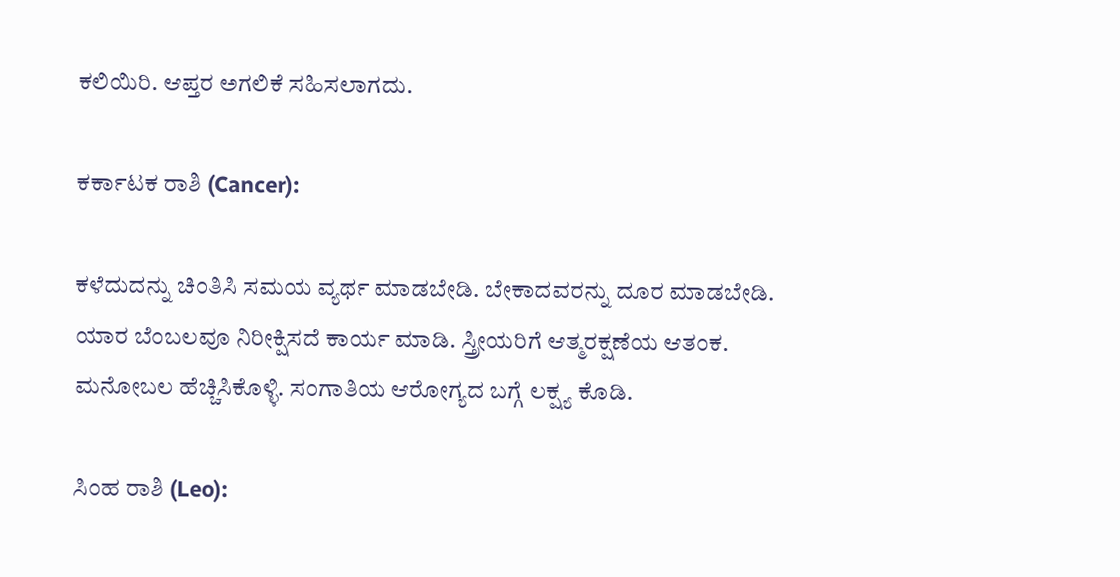ಕಲಿಯಿರಿ. ಆಪ್ತರ ಅಗಲಿಕೆ ಸಹಿಸಲಾಗದು.

ಕರ್ಕಾಟಕ ರಾಶಿ (Cancer):

ಕಳೆದುದನ್ನು ಚಿಂತಿಸಿ ಸಮಯ ವ್ಯರ್ಥ ಮಾಡಬೇಡಿ. ಬೇಕಾದವರನ್ನು ದೂರ ಮಾಡಬೇಡಿ. ಯಾರ ಬೆಂಬಲವೂ ನಿರೀಕ್ಷಿಸದೆ ಕಾರ್ಯ ಮಾಡಿ. ಸ್ತ್ರೀಯರಿಗೆ ಆತ್ಮರಕ್ಷಣೆಯ ಆತಂಕ. ಮನೋಬಲ ಹೆಚ್ಚಿಸಿಕೊಳ್ಳಿ. ಸಂಗಾತಿಯ ಆರೋಗ್ಯದ ಬಗ್ಗೆ ಲಕ್ಷ್ಯ ಕೊಡಿ.

ಸಿಂಹ ರಾಶಿ (Leo):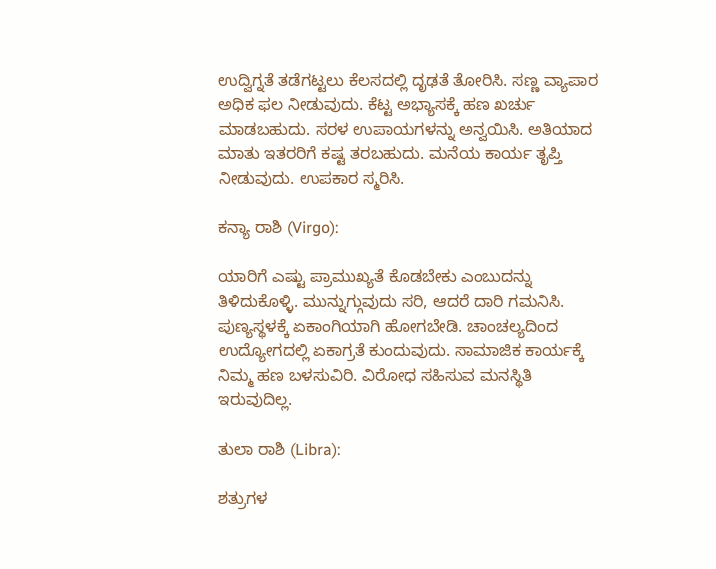ಉದ್ವಿಗ್ನತೆ ತಡೆಗಟ್ಟಲು ಕೆಲಸದಲ್ಲಿ ದೃಢತೆ ತೋರಿಸಿ. ಸಣ್ಣ ವ್ಯಾಪಾರ ಅಧಿಕ ಫಲ ನೀಡುವುದು. ಕೆಟ್ಟ ಅಭ್ಯಾಸಕ್ಕೆ ಹಣ ಖರ್ಚು ಮಾಡಬಹುದು. ಸರಳ ಉಪಾಯಗಳನ್ನು ಅನ್ವಯಿಸಿ. ಅತಿಯಾದ ಮಾತು ಇತರರಿಗೆ ಕಷ್ಟ ತರಬಹುದು. ಮನೆಯ ಕಾರ್ಯ ತೃಪ್ತಿ ನೀಡುವುದು. ಉಪಕಾರ ಸ್ಮರಿಸಿ.

ಕನ್ಯಾ ರಾಶಿ (Virgo):

ಯಾರಿಗೆ ಎಷ್ಟು ಪ್ರಾಮುಖ್ಯತೆ ಕೊಡಬೇಕು ಎಂಬುದನ್ನು ತಿಳಿದುಕೊಳ್ಳಿ. ಮುನ್ನುಗ್ಗುವುದು ಸರಿ, ಆದರೆ ದಾರಿ ಗಮನಿಸಿ. ಪುಣ್ಯಸ್ಥಳಕ್ಕೆ ಏಕಾಂಗಿಯಾಗಿ ಹೋಗಬೇಡಿ. ಚಾಂಚಲ್ಯದಿಂದ ಉದ್ಯೋಗದಲ್ಲಿ ಏಕಾಗ್ರತೆ ಕುಂದುವುದು. ಸಾಮಾಜಿಕ ಕಾರ್ಯಕ್ಕೆ ನಿಮ್ಮ ಹಣ ಬಳಸುವಿರಿ. ವಿರೋಧ ಸಹಿಸುವ ಮನಸ್ಥಿತಿ ಇರುವುದಿಲ್ಲ.

ತುಲಾ ರಾಶಿ (Libra):

ಶತ್ರುಗಳ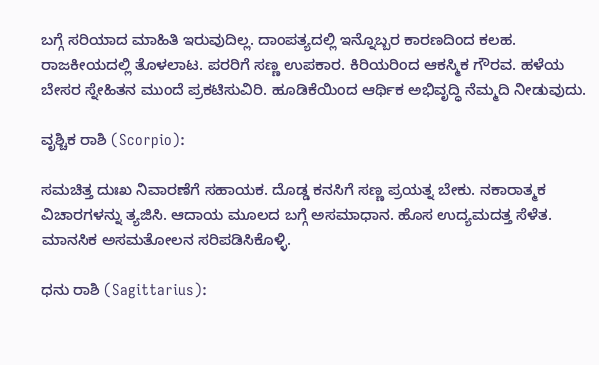ಬಗ್ಗೆ ಸರಿಯಾದ ಮಾಹಿತಿ ಇರುವುದಿಲ್ಲ. ದಾಂಪತ್ಯದಲ್ಲಿ ಇನ್ನೊಬ್ಬರ ಕಾರಣದಿಂದ ಕಲಹ. ರಾಜಕೀಯದಲ್ಲಿ ತೊಳಲಾಟ. ಪರರಿಗೆ ಸಣ್ಣ ಉಪಕಾರ. ಕಿರಿಯರಿಂದ ಆಕಸ್ಮಿಕ ಗೌರವ. ಹಳೆಯ ಬೇಸರ ಸ್ನೇಹಿತನ ಮುಂದೆ ಪ್ರಕಟಿಸುವಿರಿ. ಹೂಡಿಕೆಯಿಂದ ಆರ್ಥಿಕ ಅಭಿವೃದ್ಧಿ ನೆಮ್ಮದಿ ನೀಡುವುದು.

ವೃಶ್ಚಿಕ ರಾಶಿ (Scorpio):

ಸಮಚಿತ್ತ ದುಃಖ ನಿವಾರಣೆಗೆ ಸಹಾಯಕ. ದೊಡ್ಡ ಕನಸಿಗೆ ಸಣ್ಣ ಪ್ರಯತ್ನ ಬೇಕು. ನಕಾರಾತ್ಮಕ ವಿಚಾರಗಳನ್ನು ತ್ಯಜಿಸಿ. ಆದಾಯ ಮೂಲದ ಬಗ್ಗೆ ಅಸಮಾಧಾನ. ಹೊಸ ಉದ್ಯಮದತ್ತ ಸೆಳೆತ. ಮಾನಸಿಕ ಅಸಮತೋಲನ ಸರಿಪಡಿಸಿಕೊಳ್ಳಿ.

ಧನು ರಾಶಿ (Sagittarius):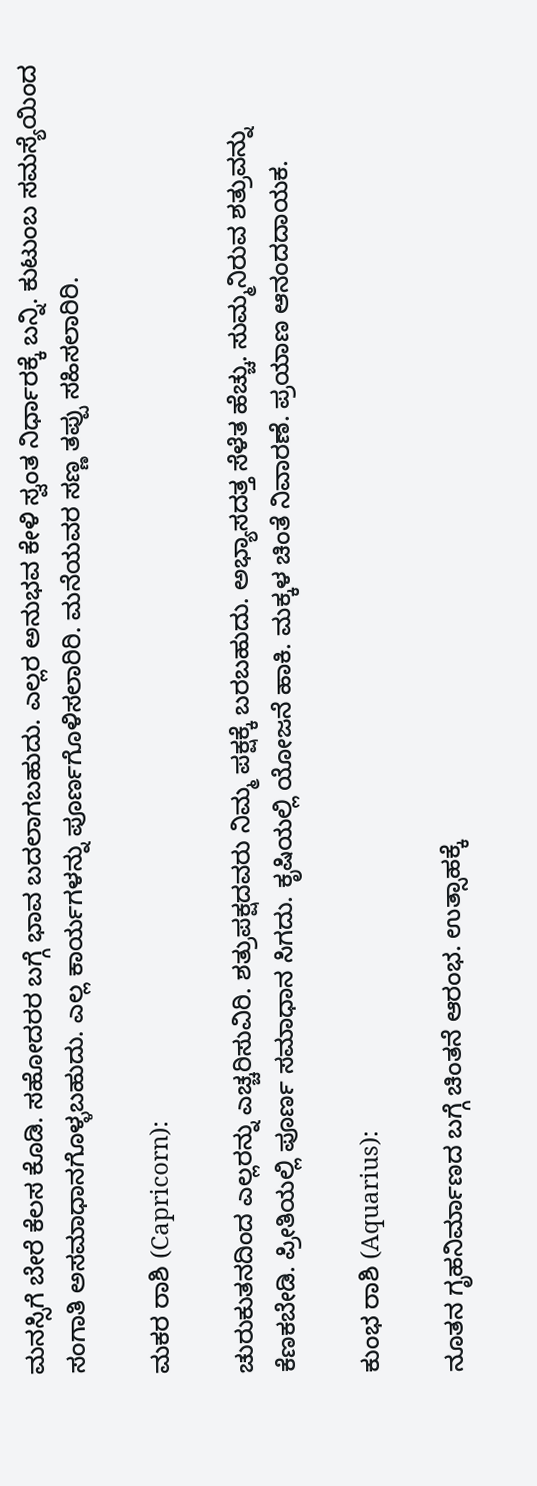ಮನಸ್ಸಿಗೆ ಬೇರೆ ಕೆಲಸ ಕೊಡಿ. ಸಹೋದರರ ಬಗ್ಗೆ ಭಾವ ಬದಲಾಗಬಹುದು. ಎಲ್ಲರ ಅನುಭವ ಕೇಳಿ ಸ್ವಂತ ನಿರ್ಧಾರಕ್ಕೆ ಬನ್ನಿ. ಕುಟುಂಬ ಸಮಸ್ಯೆಯಿಂದ ಸಂಗಾತಿ ಅಸಮಾಧಾನಗೊಳ್ಳಬಹುದು. ಎಲ್ಲ ಕಾರ್ಯಗಳನ್ನು ಪೂರ್ಣಗೊಳಿಸಲಾರಿರಿ. ಮನೆಯವರ ಸಣ್ಣ ತಪ್ಪು ಸಹಿಸಲಾರಿರಿ.

ಮಕರ ರಾಶಿ (Capricorn):

ಚುರುಕುತನದಿಂದ ಎಲ್ಲರನ್ನು ಎಚ್ಚರಿಸುವಿರಿ. ಶತ್ರುಪಕ್ಷದವರು ನಿಮ್ಮ ಪಕ್ಷಕ್ಕೆ ಬರಬಹುದು. ಅಭ್ಯಾಸದತ್ತ ಸೆಳೆತ ಹೆಚ್ಚು. ಸುಮ್ಮನಿರುವ ಶತ್ರುವನ್ನು ಕೆಣಕಬೇಡಿ. ಪ್ರೀತಿಯಲ್ಲಿ ಪೂರ್ಣ ಸಮಾಧಾನ ಸಿಗದು. ಕೃಷಿಯಲ್ಲಿ ಯೋಜನೆ ಹಾಕಿ. ಮಕ್ಕಳ ಚಿಂತೆ ನಿವಾರಣೆ. ಪ್ರಯಾಣ ಆನಂದದಾಯಕ.

ಕುಂಭ ರಾಶಿ (Aquarius):

ನೂತನ ಗೃಹನಿರ್ಮಾಣದ ಬಗ್ಗೆ ಚಿಂತನೆ ಆರಂಭ. ಉತ್ಸಾಹಕ್ಕೆ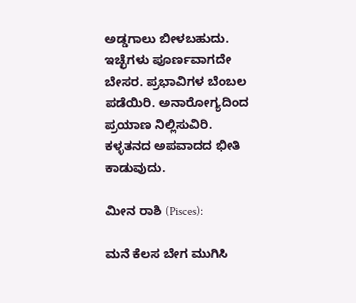ಅಡ್ಡಗಾಲು ಬೀಳಬಹುದು. ಇಚ್ಛೆಗಳು ಪೂರ್ಣವಾಗದೇ ಬೇಸರ. ಪ್ರಭಾವಿಗಳ ಬೆಂಬಲ ಪಡೆಯಿರಿ. ಅನಾರೋಗ್ಯದಿಂದ ಪ್ರಯಾಣ ನಿಲ್ಲಿಸುವಿರಿ. ಕಳ್ಳತನದ ಅಪವಾದದ ಭೀತಿ ಕಾಡುವುದು.

ಮೀನ ರಾಶಿ (Pisces):

ಮನೆ ಕೆಲಸ ಬೇಗ ಮುಗಿಸಿ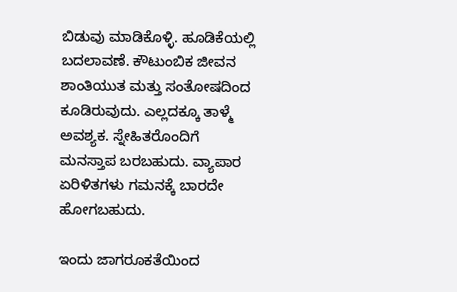ಬಿಡುವು ಮಾಡಿಕೊಳ್ಳಿ. ಹೂಡಿಕೆಯಲ್ಲಿ ಬದಲಾವಣೆ. ಕೌಟುಂಬಿಕ ಜೀವನ ಶಾಂತಿಯುತ ಮತ್ತು ಸಂತೋಷದಿಂದ ಕೂಡಿರುವುದು. ಎಲ್ಲದಕ್ಕೂ ತಾಳ್ಮೆ ಅವಶ್ಯಕ. ಸ್ನೇಹಿತರೊಂದಿಗೆ ಮನಸ್ತಾಪ ಬರಬಹುದು. ವ್ಯಾಪಾರ ಏರಿಳಿತಗಳು ಗಮನಕ್ಕೆ ಬಾರದೇ ಹೋಗಬಹುದು.

ಇಂದು ಜಾಗರೂಕತೆಯಿಂದ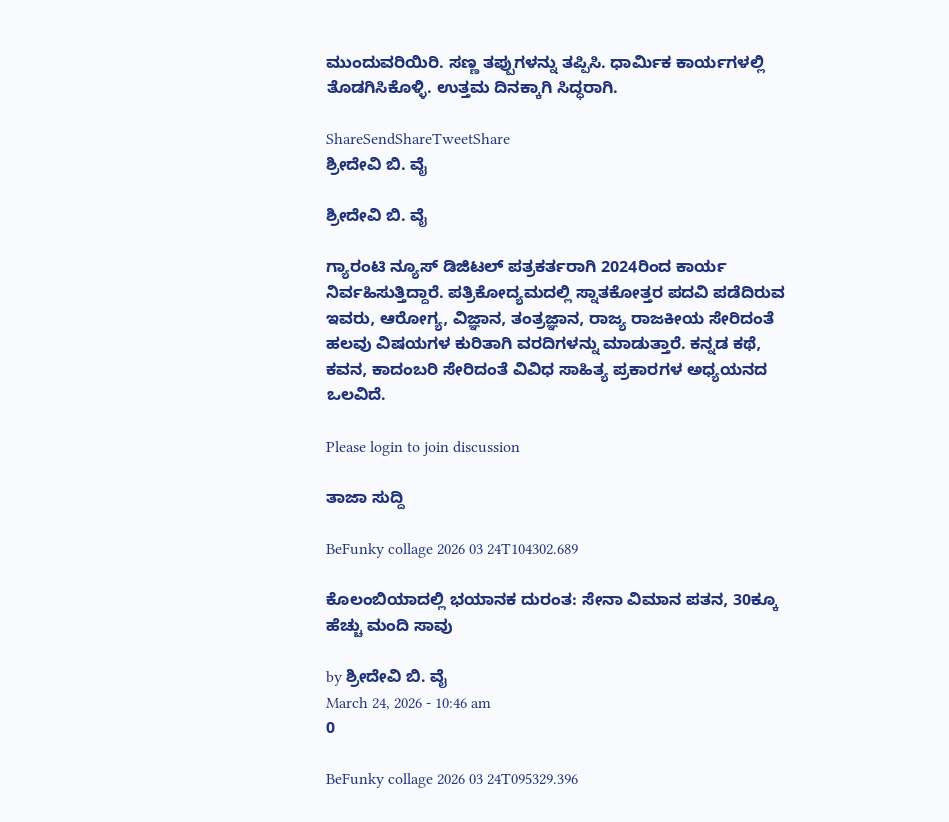ಮುಂದುವರಿಯಿರಿ. ಸಣ್ಣ ತಪ್ಪುಗಳನ್ನು ತಪ್ಪಿಸಿ. ಧಾರ್ಮಿಕ ಕಾರ್ಯಗಳಲ್ಲಿ ತೊಡಗಿಸಿಕೊಳ್ಳಿ. ಉತ್ತಮ ದಿನಕ್ಕಾಗಿ ಸಿದ್ಧರಾಗಿ.

ShareSendShareTweetShare
ಶ್ರೀದೇವಿ ಬಿ. ವೈ

ಶ್ರೀದೇವಿ ಬಿ. ವೈ

ಗ್ಯಾರಂಟಿ ನ್ಯೂಸ್ ಡಿಜಿಟಲ್ ಪತ್ರಕರ್ತರಾಗಿ 2024ರಿಂದ ಕಾರ್ಯ ನಿರ್ವಹಿಸುತ್ತಿದ್ದಾರೆ. ಪತ್ರಿಕೋದ್ಯಮದಲ್ಲಿ ಸ್ನಾತಕೋತ್ತರ ಪದವಿ ಪಡೆದಿರುವ ಇವರು, ಆರೋಗ್ಯ, ವಿಜ್ಞಾನ, ತಂತ್ರಜ್ಞಾನ, ರಾಜ್ಯ ರಾಜಕೀಯ ಸೇರಿದಂತೆ ಹಲವು ವಿಷಯಗಳ ಕುರಿತಾಗಿ ವರದಿಗಳನ್ನು ಮಾಡುತ್ತಾರೆ. ಕನ್ನಡ ಕಥೆ, ಕವನ, ಕಾದಂಬರಿ ಸೇರಿದಂತೆ ವಿವಿಧ ಸಾಹಿತ್ಯ ಪ್ರಕಾರಗಳ ಅಧ್ಯಯನದ ಒಲವಿದೆ.

Please login to join discussion

ತಾಜಾ ಸುದ್ದಿ

BeFunky collage 2026 03 24T104302.689

ಕೊಲಂಬಿಯಾದಲ್ಲಿ ಭಯಾನಕ ದುರಂತ: ಸೇನಾ ವಿಮಾನ ಪತನ, 30ಕ್ಕೂ ಹೆಚ್ಚು ಮಂದಿ ಸಾವು

by ಶ್ರೀದೇವಿ ಬಿ. ವೈ
March 24, 2026 - 10:46 am
0

BeFunky collage 2026 03 24T095329.396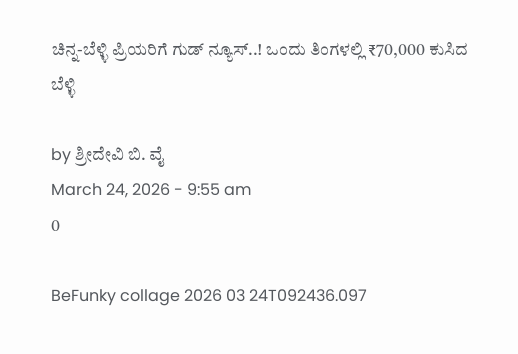ಚಿನ್ನ-ಬೆಳ್ಳಿ ಪ್ರಿಯರಿಗೆ ಗುಡ್ ನ್ಯೂಸ್..! ಒಂದು ತಿಂಗಳಲ್ಲಿ ₹70,000 ಕುಸಿದ ಬೆಳ್ಳಿ

by ಶ್ರೀದೇವಿ ಬಿ. ವೈ
March 24, 2026 - 9:55 am
0

BeFunky collage 2026 03 24T092436.097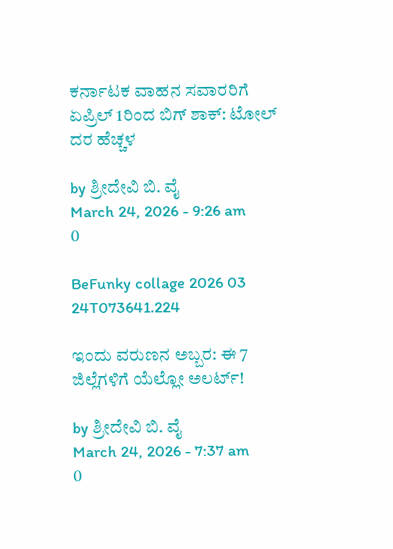ಕರ್ನಾಟಕ ವಾಹನ ಸವಾರರಿಗೆ ಏಪ್ರಿಲ್ 1ರಿಂದ ಬಿಗ್‌ ಶಾಕ್: ಟೋಲ್ ದರ ಹೆಚ್ಚಳ

by ಶ್ರೀದೇವಿ ಬಿ. ವೈ
March 24, 2026 - 9:26 am
0

BeFunky collage 2026 03 24T073641.224

ಇಂದು ವರುಣನ ಅಬ್ಬರ: ಈ 7 ಜಿಲ್ಲೆಗಳಿಗೆ ಯೆಲ್ಲೋ ಅಲರ್ಟ್!

by ಶ್ರೀದೇವಿ ಬಿ. ವೈ
March 24, 2026 - 7:37 am
0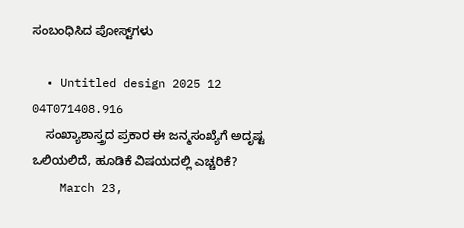ಸಂಬಂಧಿಸಿದ ಪೋಸ್ಟ್‌ಗಳು

  • Untitled design 2025 12 04T071408.916
    ಸಂಖ್ಯಾಶಾಸ್ತ್ರದ ಪ್ರಕಾರ ಈ ಜನ್ಮಸಂಖ್ಯೆಗೆ ಅದೃಷ್ಟ ಒಲಿಯಲಿದೆ, ಹೂಡಿಕೆ ವಿಷಯದಲ್ಲಿ ಎಚ್ಚರಿಕೆ?
    March 23,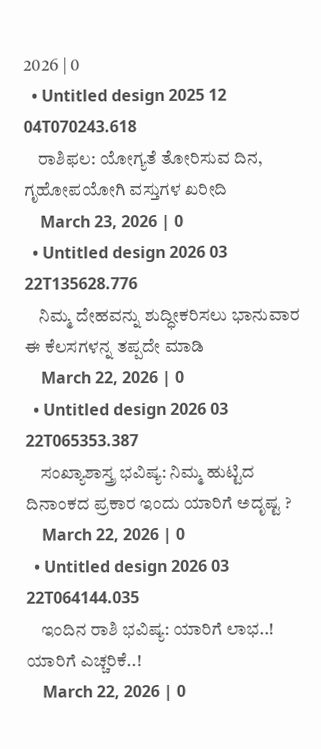2026 | 0
  • Untitled design 2025 12 04T070243.618
    ರಾಶಿಫಲ: ಯೋಗ್ಯತೆ ತೋರಿಸುವ ದಿನ, ಗೃಹೋಪಯೋಗಿ ವಸ್ತುಗಳ ಖರೀದಿ
    March 23, 2026 | 0
  • Untitled design 2026 03 22T135628.776
    ನಿಮ್ಮ ದೇಹವನ್ನು ಶುದ್ಧೀಕರಿಸಲು ಭಾನುವಾರ ಈ ಕೆಲಸಗಳನ್ನ ತಪ್ಪದೇ ಮಾಡಿ
    March 22, 2026 | 0
  • Untitled design 2026 03 22T065353.387
    ಸಂಖ್ಯಾಶಾಸ್ತ್ರ ಭವಿಷ್ಯ: ನಿಮ್ಮ ಹುಟ್ಟಿದ ದಿನಾಂಕದ ಪ್ರಕಾರ ಇಂದು ಯಾರಿಗೆ ಅದೃಷ್ಟ ?
    March 22, 2026 | 0
  • Untitled design 2026 03 22T064144.035
    ಇಂದಿನ ರಾಶಿ ಭವಿಷ್ಯ: ಯಾರಿಗೆ ಲಾಭ..! ಯಾರಿಗೆ ಎಚ್ಚರಿಕೆ..!
    March 22, 2026 | 0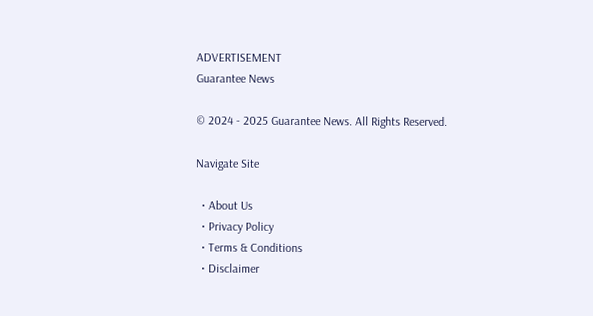ADVERTISEMENT
Guarantee News

© 2024 - 2025 Guarantee News. All Rights Reserved.

Navigate Site

  • About Us
  • Privacy Policy
  • Terms & Conditions
  • Disclaimer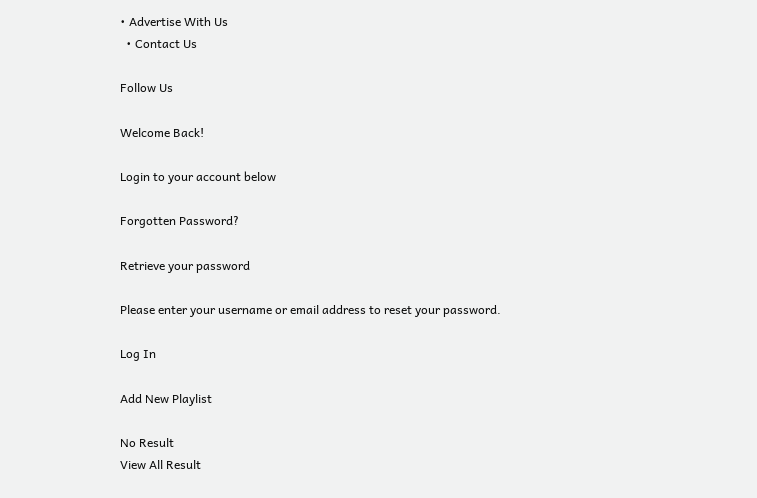• Advertise With Us
  • Contact Us

Follow Us

Welcome Back!

Login to your account below

Forgotten Password?

Retrieve your password

Please enter your username or email address to reset your password.

Log In

Add New Playlist

No Result
View All Result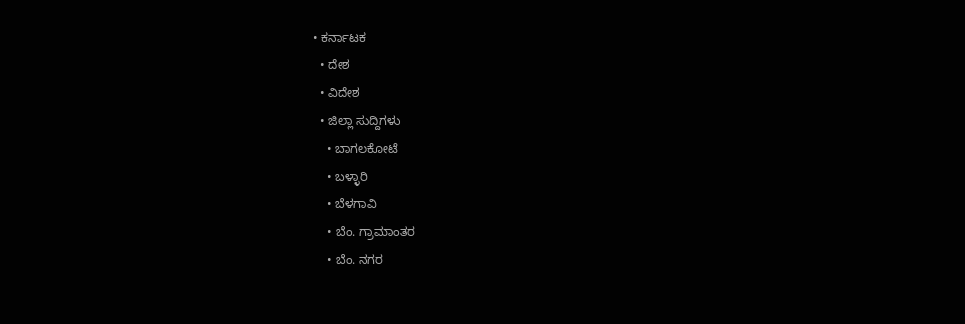• ಕರ್ನಾಟಕ
  • ದೇಶ
  • ವಿದೇಶ
  • ಜಿಲ್ಲಾ ಸುದ್ದಿಗಳು
    • ಬಾಗಲಕೋಟೆ
    • ಬಳ್ಳಾರಿ
    • ಬೆಳಗಾವಿ
    • ಬೆಂ. ಗ್ರಾಮಾಂತರ
    • ಬೆಂ. ನಗರ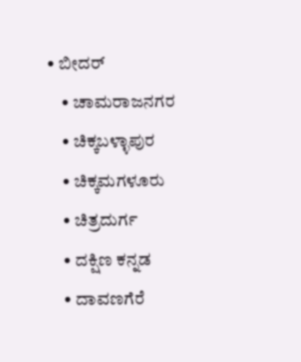• ಬೀದರ್
    • ಚಾಮರಾಜನಗರ
    • ಚಿಕ್ಕಬಳ್ಳಾಪುರ
    • ಚಿಕ್ಕಮಗಳೂರು
    • ಚಿತ್ರದುರ್ಗ
    • ದಕ್ಷಿಣ ಕನ್ನಡ
    • ದಾವಣಗೆರೆ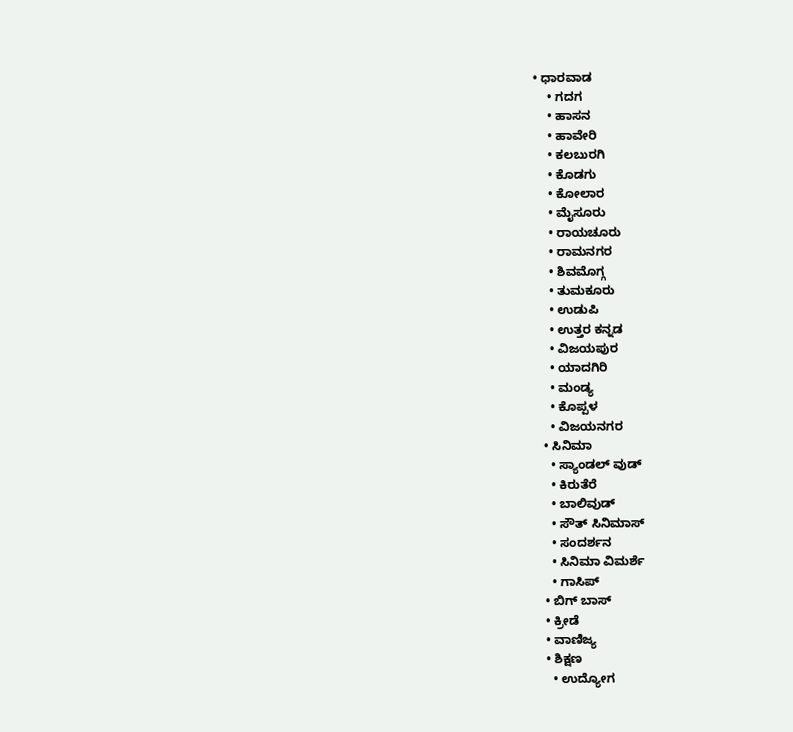• ಧಾರವಾಡ
    • ಗದಗ
    • ಹಾಸನ
    • ಹಾವೇರಿ
    • ಕಲಬುರಗಿ
    • ಕೊಡಗು
    • ಕೋಲಾರ
    • ಮೈಸೂರು
    • ರಾಯಚೂರು
    • ರಾಮನಗರ
    • ಶಿವಮೊಗ್ಗ
    • ತುಮಕೂರು
    • ಉಡುಪಿ
    • ಉತ್ತರ ಕನ್ನಡ
    • ವಿಜಯಪುರ
    • ಯಾದಗಿರಿ
    • ಮಂಡ್ಯ
    • ಕೊಪ್ಪಳ
    • ವಿಜಯನಗರ
  • ಸಿನಿಮಾ
    • ಸ್ಯಾಂಡಲ್ ವುಡ್
    • ಕಿರುತೆರೆ
    • ಬಾಲಿವುಡ್
    • ಸೌತ್ ಸಿನಿಮಾಸ್
    • ಸಂದರ್ಶನ
    • ಸಿನಿಮಾ ವಿಮರ್ಶೆ
    • ಗಾಸಿಪ್
  • ಬಿಗ್ ಬಾಸ್
  • ಕ್ರೀಡೆ
  • ವಾಣಿಜ್ಯ
  • ಶಿಕ್ಷಣ
    • ಉದ್ಯೋಗ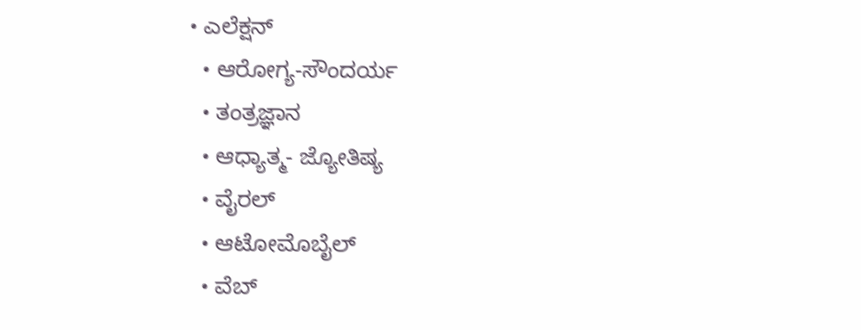• ಎಲೆಕ್ಷನ್
  • ಆರೋಗ್ಯ-ಸೌಂದರ್ಯ
  • ತಂತ್ರಜ್ಞಾನ
  • ಆಧ್ಯಾತ್ಮ- ಜ್ಯೋತಿಷ್ಯ
  • ವೈರಲ್
  • ಆಟೋಮೊಬೈಲ್
  • ವೆಬ್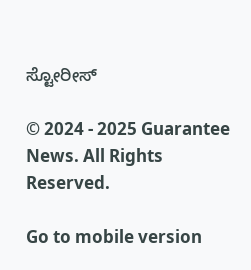ಸ್ಟೋರೀಸ್

© 2024 - 2025 Guarantee News. All Rights Reserved.

Go to mobile version